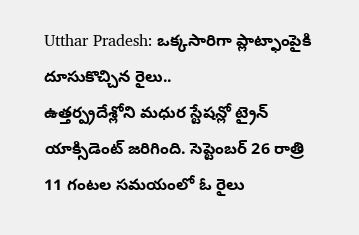Utthar Pradesh: ఒక్కసారిగా ప్లాట్ఫాంపైకి దూసుకొచ్చిన రైలు..
ఉత్తర్ప్రదేశ్లోని మధుర స్టేషన్లో ట్రైన్ యాక్సిడెంట్ జరిగింది. సెప్టెంబర్ 26 రాత్రి 11 గంటల సమయంలో ఓ రైలు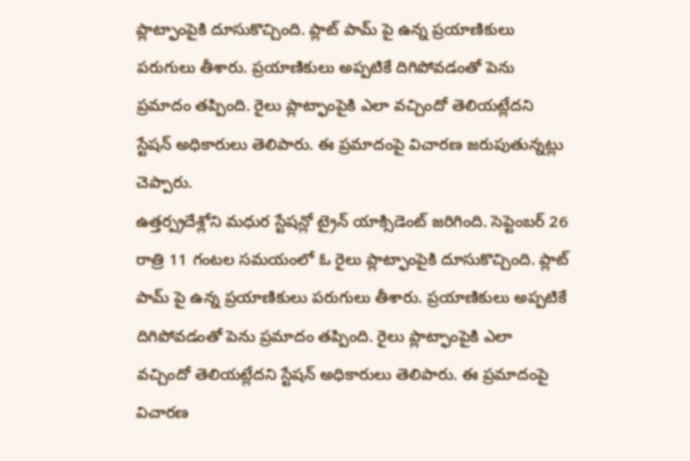ప్లాట్ఫాంపైకి దూసుకొచ్చింది. ప్లాట్ పామ్ పై ఉన్న ప్రయాణికులు పరుగులు తీశారు. ప్రయాణికులు అప్పటికే దిగిపోవడంతో పెను ప్రమాదం తప్పింది. రైలు ప్లాట్ఫాంపైకి ఎలా వచ్చిందో తెలియట్లేదని స్టేషన్ అధికారులు తెలిపారు. ఈ ప్రమాదంపై విచారణ జరుపుతున్నట్లు చెప్పారు.
ఉత్తర్ప్రదేశ్లోని మధుర స్టేషన్లో ట్రైన్ యాక్సిడెంట్ జరిగింది. సెప్టెంబర్ 26 రాత్రి 11 గంటల సమయంలో ఓ రైలు ప్లాట్ఫాంపైకి దూసుకొచ్చింది. ప్లాట్ పామ్ పై ఉన్న ప్రయాణికులు పరుగులు తీశారు. ప్రయాణికులు అప్పటికే దిగిపోవడంతో పెను ప్రమాదం తప్పింది. రైలు ప్లాట్ఫాంపైకి ఎలా వచ్చిందో తెలియట్లేదని స్టేషన్ అధికారులు తెలిపారు. ఈ ప్రమాదంపై విచారణ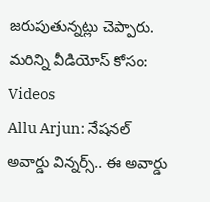జరుపుతున్నట్లు చెప్పారు.
మరిన్ని వీడియోస్ కోసం:
Videos
Allu Arjun: నేషనల్ అవార్డు విన్నర్స్.. ఈ అవార్డు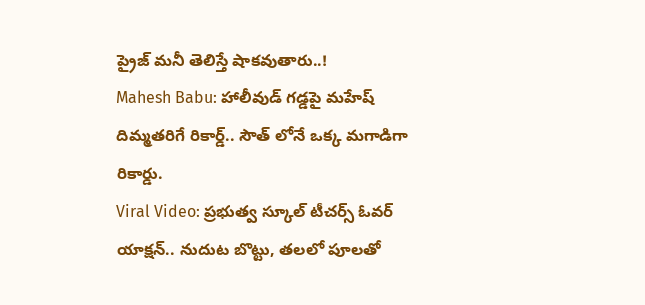ప్రైజ్ మనీ తెలిస్తే షాకవుతారు..!
Mahesh Babu: హాలీవుడ్ గడ్డపై మహేష్ దిమ్మతరిగే రికార్డ్.. సౌత్ లోనే ఒక్క మగాడిగా రికార్డు.
Viral Video: ప్రభుత్వ స్కూల్ టీచర్స్ ఓవర్ యాక్షన్.. నుదుట బొట్టు, తలలో పూలతో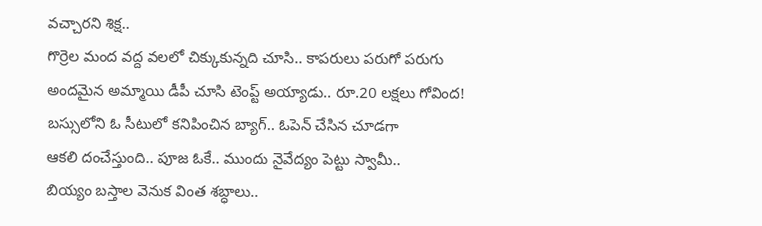వచ్చారని శిక్ష..
గొర్రెల మంద వద్ద వలలో చిక్కుకున్నది చూసి.. కాపరులు పరుగో పరుగు
అందమైన అమ్మాయి డీపీ చూసి టెంప్ట్ అయ్యాడు.. రూ.20 లక్షలు గోవింద!
బస్సులోని ఓ సీటులో కనిపించిన బ్యాగ్.. ఓపెన్ చేసిన చూడగా
ఆకలి దంచేస్తుంది.. పూజ ఓకే.. ముందు నైవేద్యం పెట్టు స్వామీ..
బియ్యం బస్తాల వెనుక వింత శబ్ధాలు..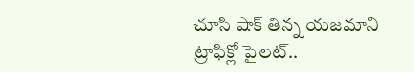చూసి షాక్ తిన్న యజమాని
ట్రాఫిక్లో పైలట్..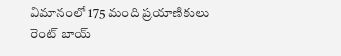విమానంలో 175 మంది ప్రయాణికులు
రెంట్ బాయ్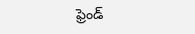ఫ్రెండ్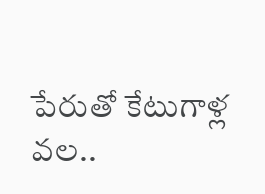పేరుతో కేటుగాళ్ల వల..